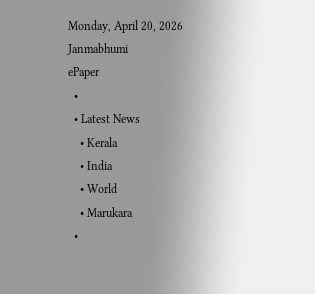Monday, April 20, 2026
Janmabhumi
ePaper
  •
  • Latest News
    • Kerala
    • India
    • World
    • Marukara
  •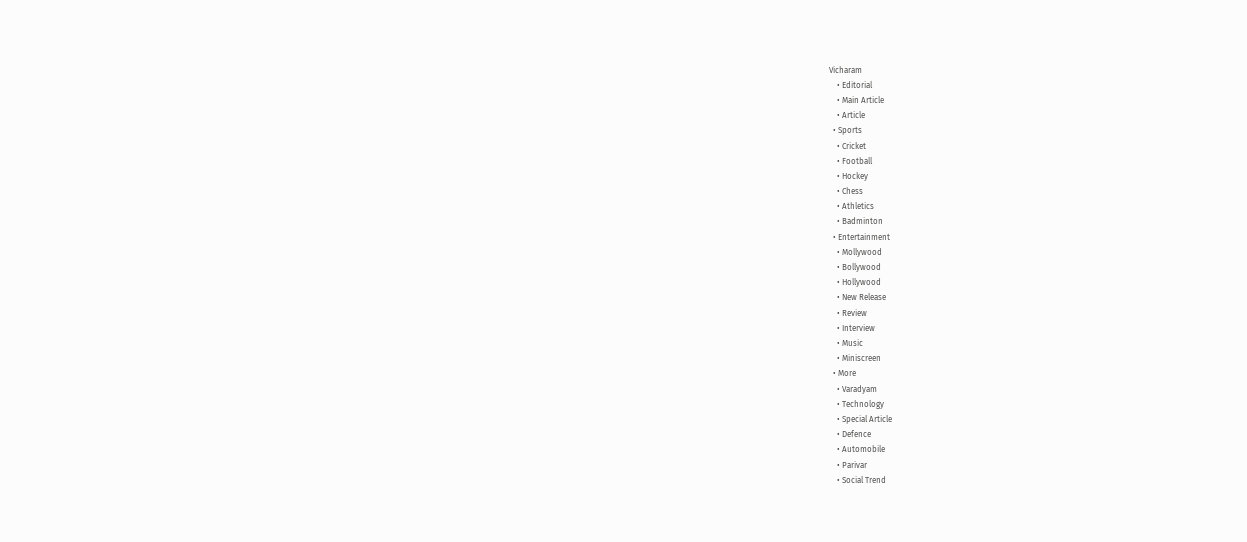Vicharam
    • Editorial
    • Main Article
    • Article
  • Sports
    • Cricket
    • Football
    • Hockey
    • Chess
    • Athletics
    • Badminton
  • Entertainment
    • Mollywood
    • Bollywood
    • Hollywood
    • New Release
    • Review
    • Interview
    • Music
    • Miniscreen
  • More
    • Varadyam
    • Technology
    • Special Article
    • Defence
    • Automobile
    • Parivar
    • Social Trend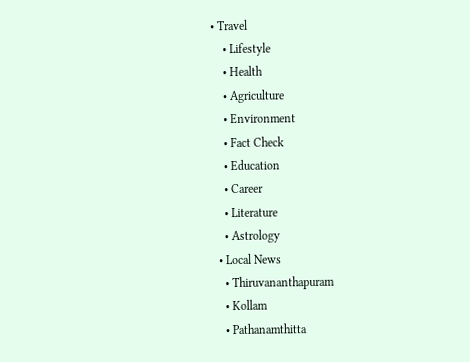• Travel
    • Lifestyle
    • Health
    • Agriculture
    • Environment
    • Fact Check
    • Education
    • Career
    • Literature
    • Astrology
  • Local News
    • Thiruvananthapuram
    • Kollam
    • Pathanamthitta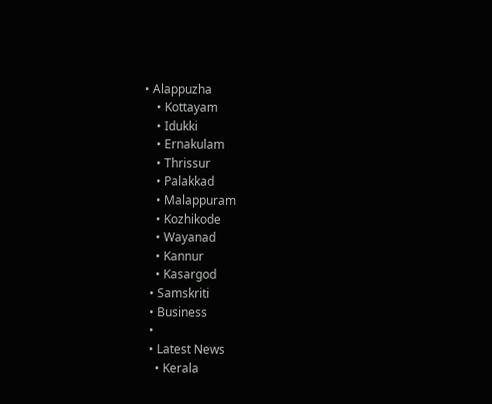• Alappuzha
    • Kottayam
    • Idukki
    • Ernakulam
    • Thrissur
    • Palakkad
    • Malappuram
    • Kozhikode
    • Wayanad
    • Kannur
    • Kasargod
  • Samskriti
  • Business
  •
  • Latest News
    • Kerala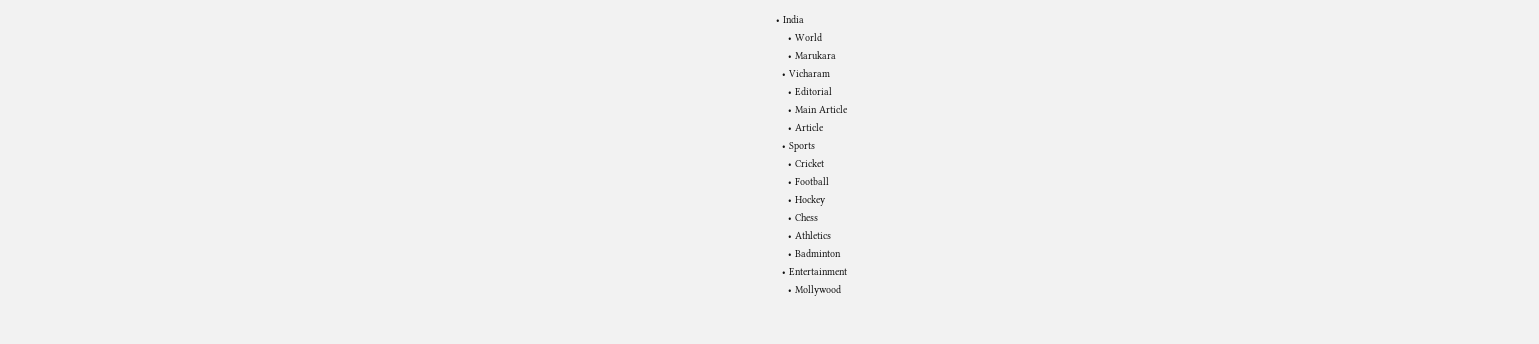• India
    • World
    • Marukara
  • Vicharam
    • Editorial
    • Main Article
    • Article
  • Sports
    • Cricket
    • Football
    • Hockey
    • Chess
    • Athletics
    • Badminton
  • Entertainment
    • Mollywood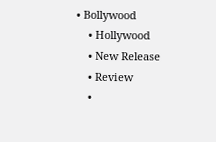• Bollywood
    • Hollywood
    • New Release
    • Review
    •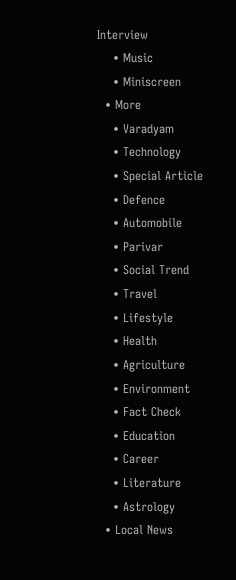Interview
    • Music
    • Miniscreen
  • More
    • Varadyam
    • Technology
    • Special Article
    • Defence
    • Automobile
    • Parivar
    • Social Trend
    • Travel
    • Lifestyle
    • Health
    • Agriculture
    • Environment
    • Fact Check
    • Education
    • Career
    • Literature
    • Astrology
  • Local News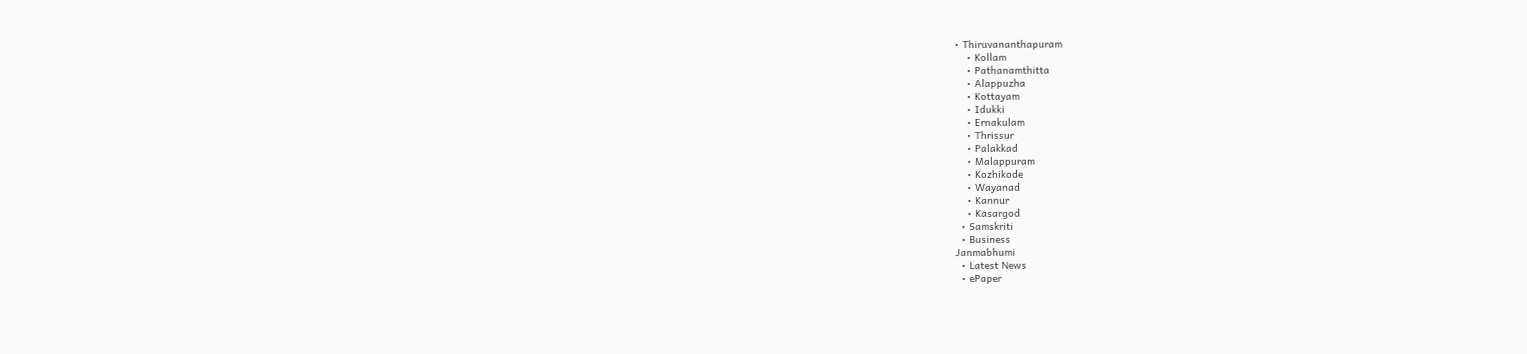• Thiruvananthapuram
    • Kollam
    • Pathanamthitta
    • Alappuzha
    • Kottayam
    • Idukki
    • Ernakulam
    • Thrissur
    • Palakkad
    • Malappuram
    • Kozhikode
    • Wayanad
    • Kannur
    • Kasargod
  • Samskriti
  • Business
Janmabhumi
  • Latest News
  • ePaper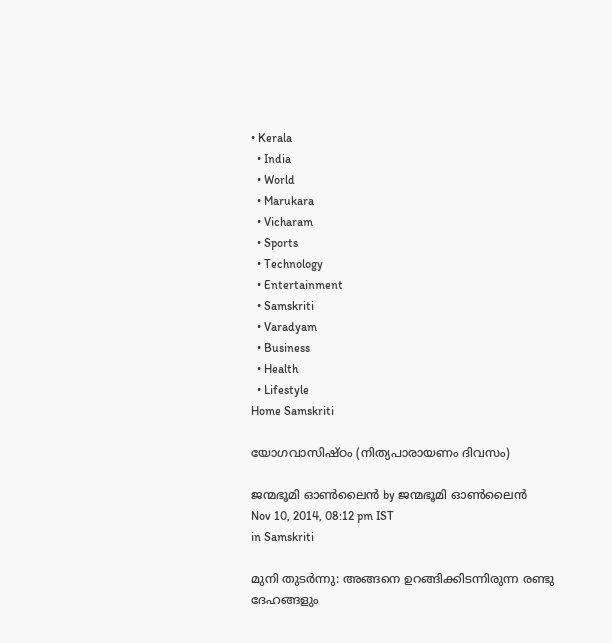• Kerala
  • India
  • World
  • Marukara
  • Vicharam
  • Sports
  • Technology
  • Entertainment
  • Samskriti
  • Varadyam
  • Business
  • Health
  • Lifestyle
Home Samskriti

യോഗവാസിഷ്ഠം (നിത്യപാരായണം ദിവസം)

ജന്മഭൂമി ഓണ്‍ലൈന്‍ by ജന്മഭൂമി ഓണ്‍ലൈന്‍
Nov 10, 2014, 08:12 pm IST
in Samskriti

മുനി തുടര്‍ന്നു: അങ്ങനെ ഉറങ്ങിക്കിടന്നിരുന്ന രണ്ടു ദേഹങ്ങളും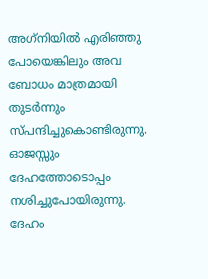അഗ്‌നിയില്‍ എരിഞ്ഞു പോയെങ്കിലും അവ ബോധം മാത്രമായി തുടര്‍ന്നും സ്പന്ദിച്ചുകൊണ്ടിരുന്നു. ഓജസ്സും ദേഹത്തോടൊപ്പം നശിച്ചുപോയിരുന്നു. ദേഹം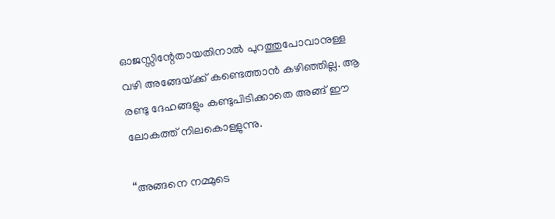ഓജസ്സിന്റേതായതിനാല്‍ പുറത്തുപോവാനുള്ള വഴി അങ്ങേയ്‌ക്ക് കണ്ടെത്താന്‍ കഴിഞ്ഞില്ല. ആ രണ്ടു ദേഹങ്ങളും കണ്ടുപിടിക്കാതെ അങ്ങ് ഈ ലോകത്ത് നിലകൊള്ളുന്നു.

“അങ്ങനെ നമ്മുടെ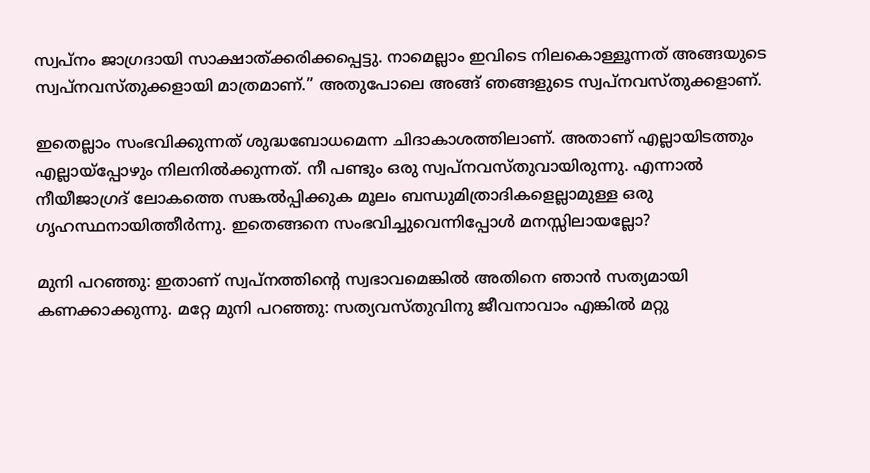സ്വപ്നം ജാഗ്രദായി സാക്ഷാത്ക്കരിക്കപ്പെട്ടു. നാമെല്ലാം ഇവിടെ നിലകൊള്ളൂന്നത് അങ്ങയുടെ സ്വപ്നവസ്തുക്കളായി മാത്രമാണ്.” അതുപോലെ അങ്ങ് ഞങ്ങളുടെ സ്വപ്നവസ്തുക്കളാണ്.

ഇതെല്ലാം സംഭവിക്കുന്നത് ശുദ്ധബോധമെന്ന ചിദാകാശത്തിലാണ്. അതാണ് എല്ലായിടത്തും എല്ലായ്‌പ്പോഴും നിലനില്‍ക്കുന്നത്. നീ പണ്ടും ഒരു സ്വപ്നവസ്തുവായിരുന്നു. എന്നാല്‍ നീയീജാഗ്രദ് ലോകത്തെ സങ്കല്‍പ്പിക്കുക മൂലം ബന്ധുമിത്രാദികളെല്ലാമുള്ള ഒരു ഗൃഹസ്ഥനായിത്തീര്‍ന്നു. ഇതെങ്ങനെ സംഭവിച്ചുവെന്നിപ്പോള്‍ മനസ്സിലായല്ലോ?

മുനി പറഞ്ഞു: ഇതാണ് സ്വപ്‌നത്തിന്റെ സ്വഭാവമെങ്കില്‍ അതിനെ ഞാന്‍ സത്യമായി കണക്കാക്കുന്നു. മറ്റേ മുനി പറഞ്ഞു: സത്യവസ്തുവിനു ജീവനാവാം എങ്കില്‍ മറ്റു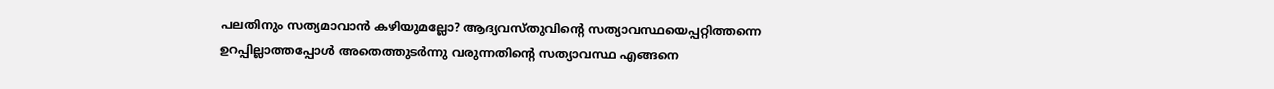പലതിനും സത്യമാവാന്‍ കഴിയുമല്ലോ? ആദ്യവസ്തുവിന്റെ സത്യാവസ്ഥയെപ്പറ്റിത്തന്നെ ഉറപ്പില്ലാത്തപ്പോള്‍ അതെത്തുടര്‍ന്നു വരുന്നതിന്റെ സത്യാവസ്ഥ എങ്ങനെ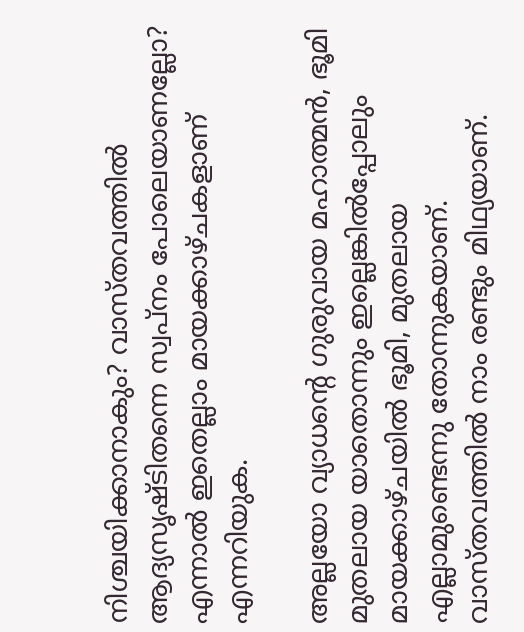നിശ്ചയിക്കാനാകും? വാസ്തവത്തില്‍ ആദ്യസൃഷ്ടിതന്നെ സ്വപ്നം പോലെയാണല്ലോ? എന്നാല്‍ ഇതെല്ലാം മായക്കാഴ്ചകളാണ് എന്നറിയുക.

അല്ലയോ വ്യാധന്റെ ഗുരുവായ മഹാത്മന്‍, ഭൂമി മുതലായ യാതൊന്നും ഇല്ലെങ്കില്‍പ്പോലും മായക്കാഴ്ചയില്‍ ഭൂമി, മുതലായ എല്ലാമുണ്ടെന്നു തോന്നുകയാണ്. വാസ്തവത്തില്‍ നാം രണ്ടും മിഥ്യയാണ്.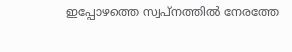ഇപ്പോഴത്തെ സ്വപ്നത്തില്‍ നേരത്തേ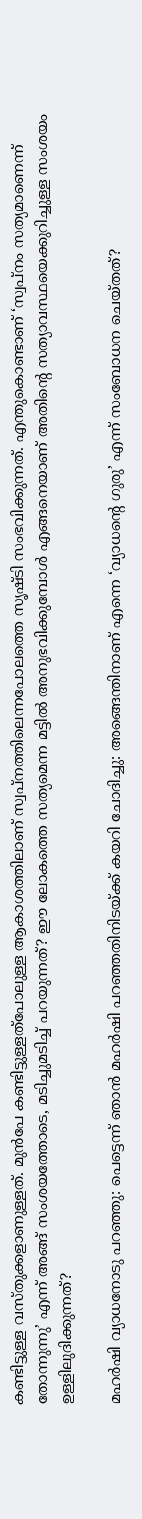കണ്ടിട്ടുള്ള വസ്തുക്കളാണുള്ളത്. മുന്‍പേ കണ്ടിട്ടുള്ളത്‌പോലുള്ള ആകാശത്തിലാണ് സ്വപ്നത്തിലെന്നപോലത്തെ സൃഷ്ടി സംഭവിക്കുന്നത്. എന്തുകൊണ്ടാണ് ‘സ്വപ്നം സത്യമാണെന്ന് തോന്നുന്നു’ എന്ന് അങ്ങ് സംശയത്തോടെ, മടിച്ചുമടിച്ച് പറയുന്നത്? ഈ ലോകത്തെ സത്യമെന്ന മട്ടില്‍ അനുഭവിക്കുമ്പോള്‍ എങ്ങനെയാണ് അതിന്റെ സത്യാവസ്ഥയെക്കുറിച്ചുള്ള സംശയം ഉള്ളിലുദിക്കുന്നത്?

മഹര്‍ഷി വ്യാധനോടു പറഞ്ഞു: പെട്ടെന്ന് ഞാന്‍ മഹര്‍ഷി പറഞ്ഞതിനിടയ്‌ക്ക് കയറി ചോദിച്ചു: അങ്ങെന്തിനാണ് എന്നെ ‘വ്യാധന്റെ ഗുരു’ എന്ന് സംബോധന ചെയ്തത്?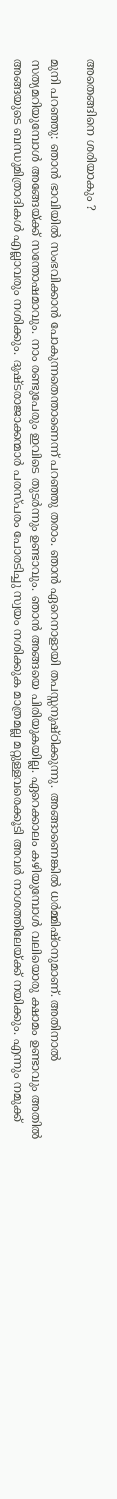അതെങ്ങിനെ ശരിയാകും ?

മുനി പറഞ്ഞു: ഞാന്‍ ഭാവിയില്‍ സംഭവിക്കാന്‍ പോകുന്നതെന്താണെന്ന് പറഞ്ഞു തരാം. ഞാന്‍ ഏറെനാളായി തപസ്സനുഷ്ഠിക്കുന്നു. അങ്ങാണെങ്കില്‍ ധര്‍മ്മിഷ്ഠനുമാണ്. അതിനാല്‍ സത്യമറിയുമ്പോള്‍ അങ്ങേയ്‌ക്ക് സന്തോഷമാവും. നാം രണ്ടുപേരും ഇവിടെ തുടര്‍ന്നും ഉണ്ടാവും. ഞാന്‍ അങ്ങയെ പിരിയുകയില്ല. ഏറെക്കാലം കഴിയുമ്പോള്‍ വലിയൊരു ക്ഷാമം ഉണ്ടാവും അതില്‍ അങ്ങയുടെ ബന്ധുമിത്രാദികള്‍ എല്ലാവരും നശിക്കും. ദുഷ്ടരാജാക്കന്മാര്‍ പരസ്പരം പോരടിച്ചു സ്വയം നശിക്കുക മാത്രമല്ല മറ്റുള്ളവരെക്കൂടി അവര്‍ നാശത്തിലേയ്‌ക്ക് നയിക്കും. എന്നും നമുക്ക്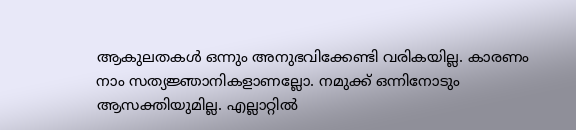ആകുലതകള്‍ ഒന്നും അനുഭവിക്കേണ്ടി വരികയില്ല. കാരണം നാം സത്യജ്ഞാനികളാണല്ലോ. നമുക്ക് ഒന്നിനോടും ആസക്തിയുമില്ല. എല്ലാറ്റില്‍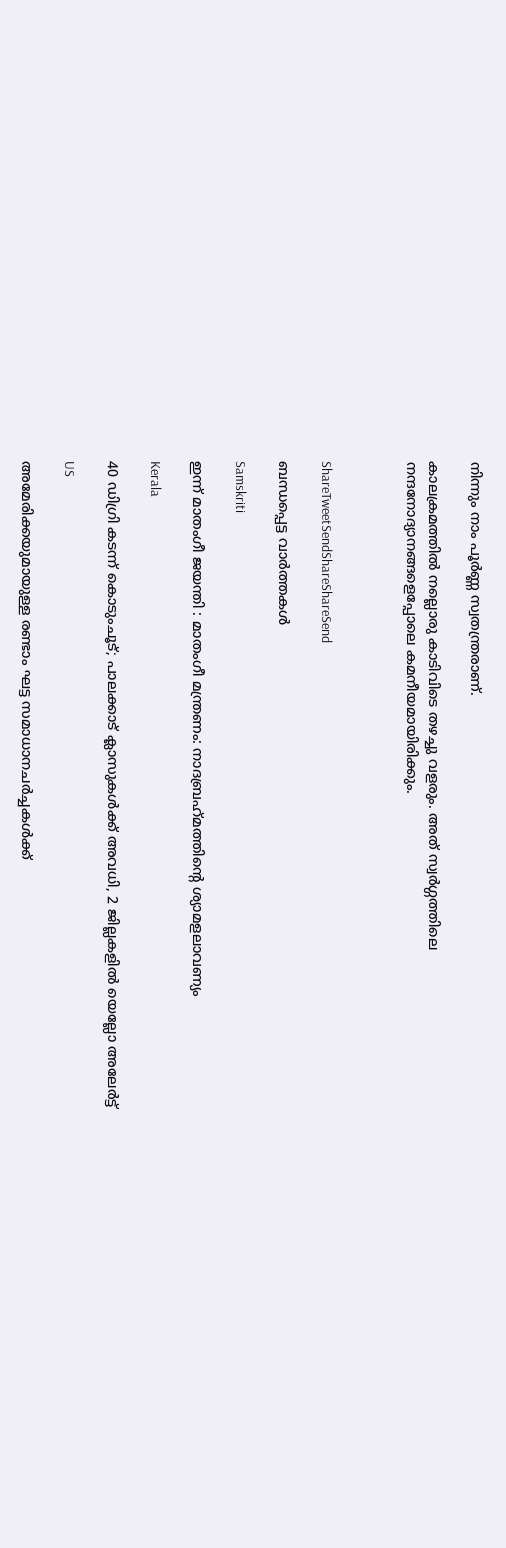നിന്നും നാം പൂര്‍ണ്ണ സ്വതന്ത്രരാണ്.

കാലക്രമത്തില്‍ നല്ലൊരു കാടിവിടെ തഴച്ചു വളരും. അത് സ്വര്‍ഗ്ഗത്തിലെ നന്ദനോദ്യാനങ്ങളെപ്പോലെ കമനീയമായിരിക്കും.



ShareTweetSendShareShareSend

ബന്ധപ്പെട്ട വാര്‍ത്തകള്‍

Samskriti

ഇന്ന്‌ മാതംഗീ ജയന്തി : മാതംഗീ മന്ത്രണം: നാദബ്രഹ്‌മത്തിന്റെ ശ്യാമളലാവണ്യം

Kerala

40 ഡിഗ്രി കടന്ന് കൊടുംചൂട്; പാലക്കാട് ക്ലാസുകൾക്ക് അവധി, 2 ജില്ലകളിൽ യെല്ലോ അലേർട്ട്

US

അമേരിക്കയുമായുള്ള രണ്ടാം ഘട്ട സമാധാനചർച്ചകൾക്ക്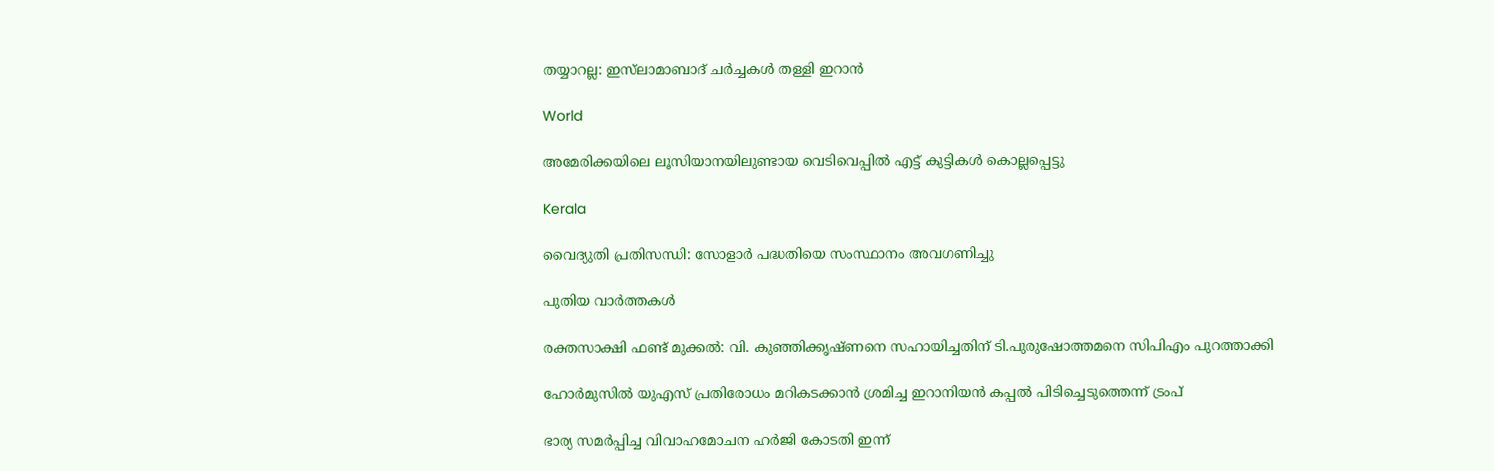തയ്യാറല്ല: ഇസ്‌ലാമാബാദ് ചർച്ചകൾ തള്ളി ഇറാൻ

World

അമേരിക്കയിലെ ലൂസിയാനയിലുണ്ടായ വെടിവെപ്പില്‍ എട്ട് കുട്ടികള്‍ കൊല്ലപ്പെട്ടു

Kerala

വൈദ്യുതി പ്രതിസന്ധി: സോളാര്‍ പദ്ധതിയെ സംസ്ഥാനം അവഗണിച്ചു

പുതിയ വാര്‍ത്തകള്‍

രക്തസാക്ഷി ഫണ്ട് മുക്കൽ: വി. കുഞ്ഞിക്കൃഷ്ണനെ സഹായിച്ചതിന് ടി.പുരുഷോത്തമനെ സിപിഎം പുറത്താക്കി

ഹോർമുസിൽ യുഎസ് പ്രതിരോധം മറികടക്കാൻ ശ്രമിച്ച ഇറാനിയൻ കപ്പൽ പിടിച്ചെടുത്തെന്ന് ട്രംപ്

ഭാര്യ സമർപ്പിച്ച വിവാഹമോചന ഹർജി കോടതി ഇന്ന്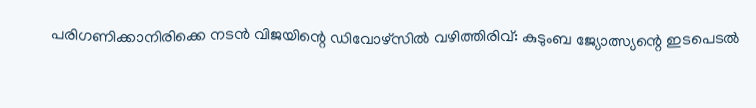പരിഗണിക്കാനിരിക്കെ നടൻ വിജയിന്റെ ഡിവോഴ്സിൽ വഴിത്തിരിവ്: കുടുംബ ജ്യോത്സ്യന്റെ ഇടപെടൽ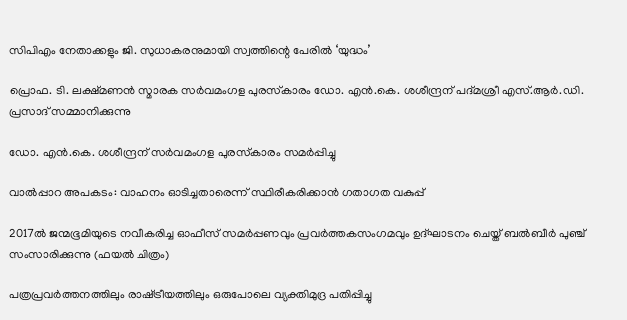സിപിഎം നേതാക്കളും ജി. സുധാകരനുമായി സ്വത്തിന്റെ പേരില്‍ ‘യുദ്ധം’

പ്രൊഫ. ടി. ലക്ഷ്മണന്‍ സ്മാരക സര്‍വമംഗള പുരസ്‌കാരം ഡോ. എന്‍.കെ. ശശീന്ദ്രന് പദ്മശ്രീ എസ്.ആര്‍.ഡി. പ്രസാദ് സമ്മാനിക്കുന്നു

ഡോ. എന്‍.കെ. ശശീന്ദ്രന് സര്‍വമംഗള പുരസ്‌കാരം സമര്‍പ്പിച്ചു

വാല്‍പ്പാറ അപകടം: വാഹനം ഓടിച്ചതാരെന്ന് സ്ഥിരീകരിക്കാന്‍ ഗതാഗത വകുപ്പ്

2017ല്‍ ജന്മഭൂമിയുടെ നവീകരിച്ച ഓഫീസ് സമര്‍പ്പണവും പ്രവര്‍ത്തകസംഗമവും ഉദ്ഘാടനം ചെയ്ത് ബല്‍ബീര്‍ പുഞ്ച് സംസാരിക്കുന്നു (ഫയല്‍ ചിത്രം)

പത്രപ്രവര്‍ത്തനത്തിലും രാഷ്‌ട്രീയത്തിലും ഒരുപോലെ വ്യക്തിമുദ്ര പതിപ്പിച്ചു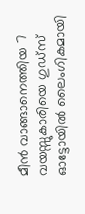മീൻ വാങ്ങാനെത്തിയ 7 വയസ്സുകാരിയെ ഗുഡ്സ് ഓട്ടോയിൽ ലൈംഗികമായി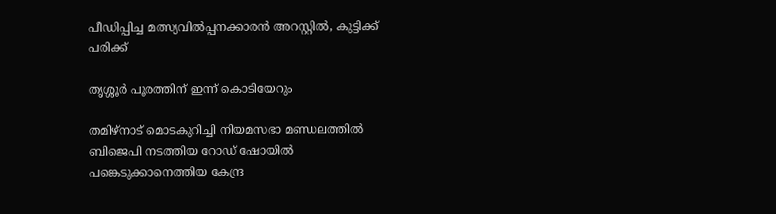പീഡിപ്പിച്ച മത്സ്യവിൽപ്പനക്കാരൻ അറസ്റ്റിൽ, കുട്ടിക്ക് പരിക്ക്

തൃശ്ശൂര്‍ പൂരത്തിന് ഇന്ന് കൊടിയേറും

തമിഴ്‌നാട് മൊടകുറിച്ചി നിയമസഭാ മണ്ഡലത്തില്‍ ബിജെപി നടത്തിയ റോഡ് ഷോയില്‍ പങ്കെടുക്കാനെത്തിയ കേന്ദ്ര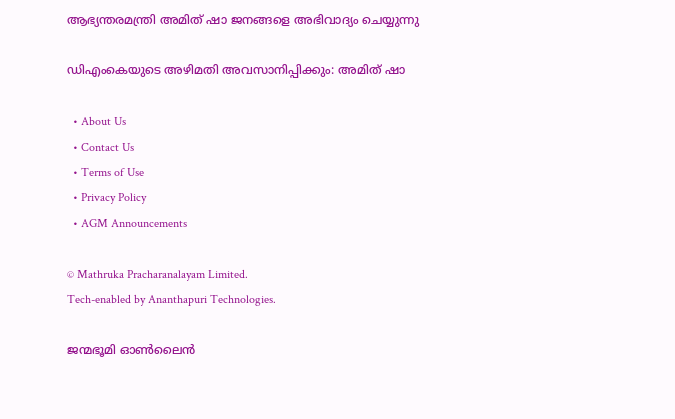ആഭ്യന്തരമന്ത്രി അമിത് ഷാ ജനങ്ങളെ അഭിവാദ്യം ചെയ്യുന്നു

ഡിഎംകെയുടെ അഴിമതി അവസാനിപ്പിക്കും: അമിത് ഷാ

  • About Us
  • Contact Us
  • Terms of Use
  • Privacy Policy
  • AGM Announcements

© Mathruka Pracharanalayam Limited.
Tech-enabled by Ananthapuri Technologies.

ജന്മഭൂമി ഓണ്‍ലൈന്‍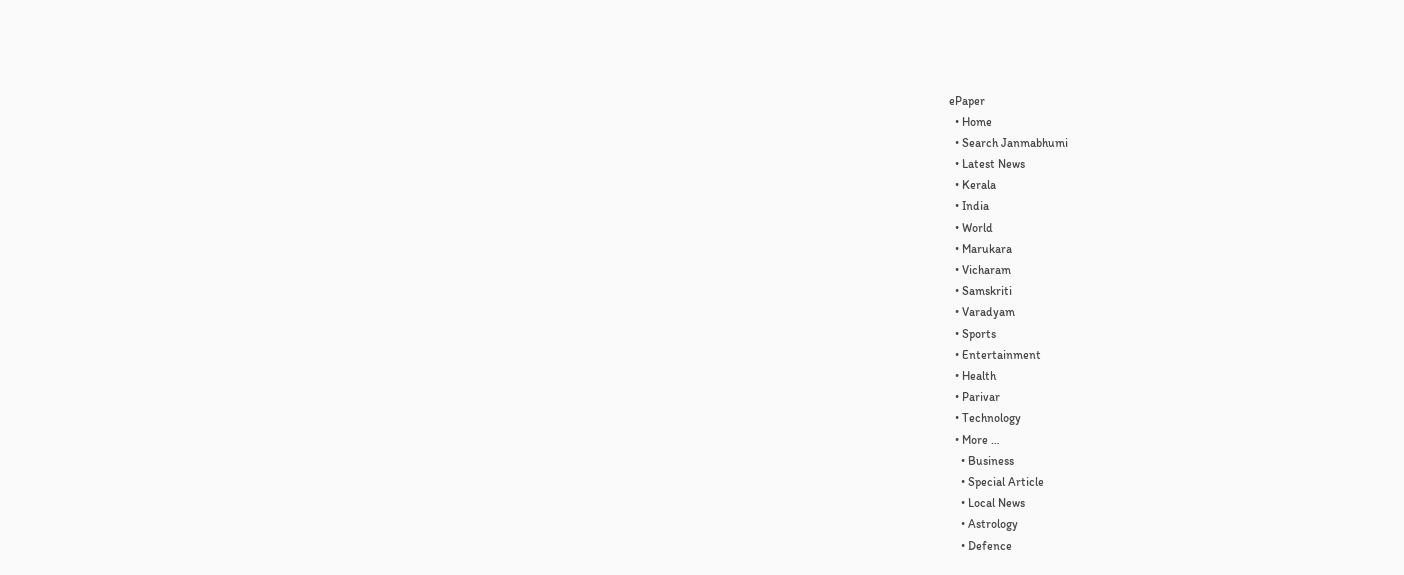ePaper
  • Home
  • Search Janmabhumi
  • Latest News
  • Kerala
  • India
  • World
  • Marukara
  • Vicharam
  • Samskriti
  • Varadyam
  • Sports
  • Entertainment
  • Health
  • Parivar
  • Technology
  • More …
    • Business
    • Special Article
    • Local News
    • Astrology
    • Defence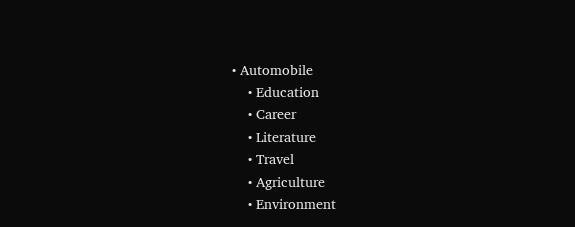• Automobile
    • Education
    • Career
    • Literature
    • Travel
    • Agriculture
    • Environment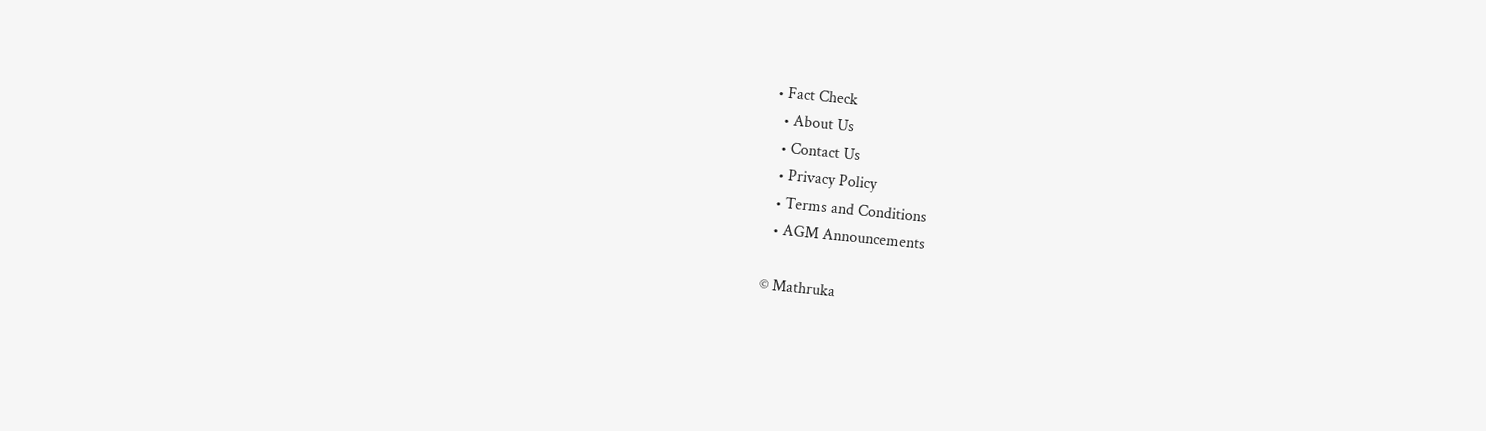• Fact Check
  • About Us
  • Contact Us
  • Privacy Policy
  • Terms and Conditions
  • AGM Announcements

© Mathruka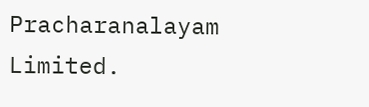Pracharanalayam Limited.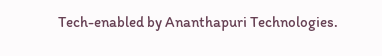Tech-enabled by Ananthapuri Technologies.